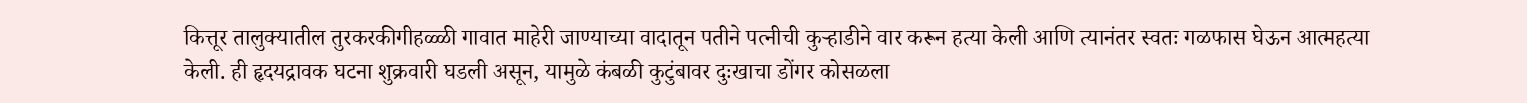कित्तूर तालुक्यातील तुरकरकीगीहळ्ळी गावात माहेरी जाण्याच्या वादातून पतीने पत्नीची कुऱ्हाडीने वार करून हत्या केली आणि त्यानंतर स्वतः गळफास घेऊन आत्महत्या केली. ही हृदयद्रावक घटना शुक्रवारी घडली असून, यामुळे कंबळी कुटुंबावर दुःखाचा डोंगर कोसळला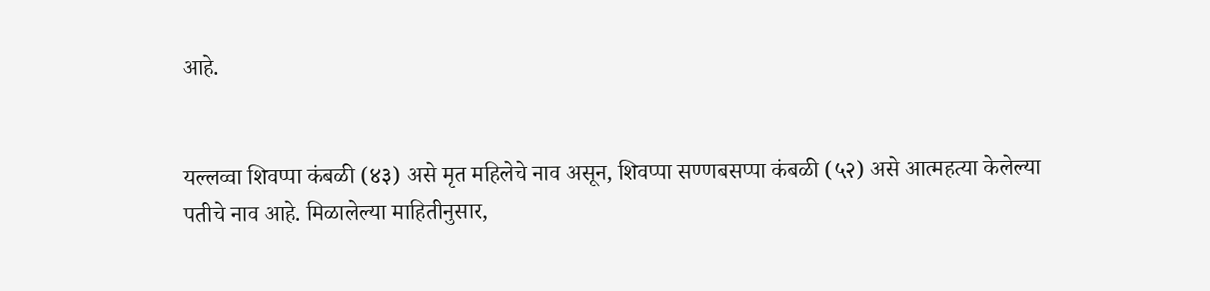आहे.


यल्लव्वा शिवप्पा कंबळी (४३) असे मृत महिलेचे नाव असून, शिवप्पा सण्णबसप्पा कंबळी (५२) असे आत्महत्या केलेल्या पतीचे नाव आहे. मिळालेल्या माहितीनुसार,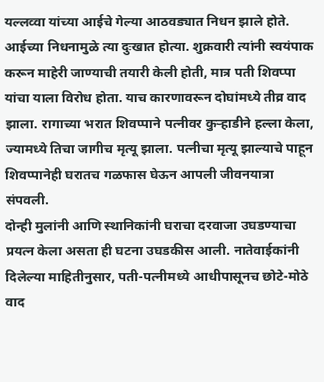यल्लव्वा यांच्या आईचे गेल्या आठवड्यात निधन झाले होते. आईच्या निधनामुळे त्या दुःखात होत्या. शुक्रवारी त्यांनी स्वयंपाक करून माहेरी जाण्याची तयारी केली होती, मात्र पती शिवप्पा यांचा याला विरोध होता. याच कारणावरून दोघांमध्ये तीव्र वाद झाला. रागाच्या भरात शिवप्पाने पत्नीवर कुऱ्हाडीने हल्ला केला, ज्यामध्ये तिचा जागीच मृत्यू झाला. पत्नीचा मृत्यू झाल्याचे पाहून शिवप्पानेही घरातच गळफास घेऊन आपली जीवनयात्रा संपवली.
दोन्ही मुलांनी आणि स्थानिकांनी घराचा दरवाजा उघडण्याचा प्रयत्न केला असता ही घटना उघडकीस आली. नातेवाईकांनी दिलेल्या माहितीनुसार, पती-पत्नीमध्ये आधीपासूनच छोटे-मोठे वाद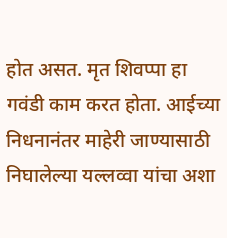होत असत. मृत शिवप्पा हा गवंडी काम करत होता. आईच्या निधनानंतर माहेरी जाण्यासाठी निघालेल्या यल्लव्वा यांचा अशा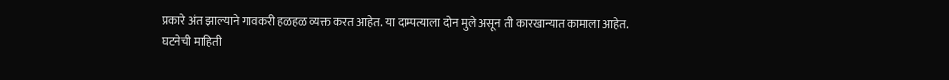प्रकारे अंत झाल्याने गावकरी हळहळ व्यक्त करत आहेत. या दाम्पत्याला दोन मुले असून ती कारखान्यात कामाला आहेत.
घटनेची माहिती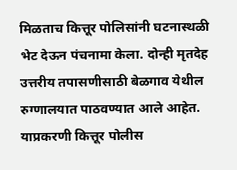मिळताच कित्तूर पोलिसांनी घटनास्थळी भेट देऊन पंचनामा केला. दोन्ही मृतदेह उत्तरीय तपासणीसाठी बेळगाव येथील रुग्णालयात पाठवण्यात आले आहेत. याप्रकरणी कित्तूर पोलीस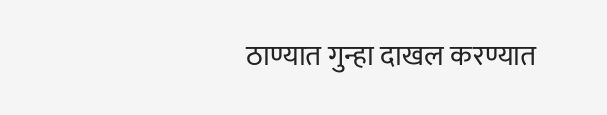ठाण्यात गुन्हा दाखल करण्यात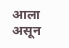आला असून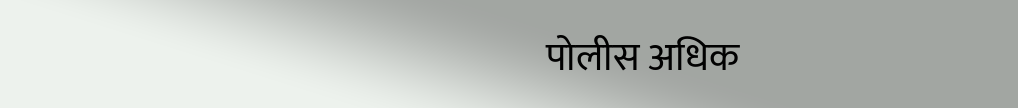पोलीस अधिक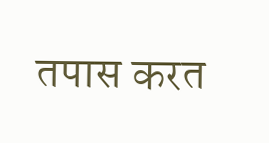तपास करत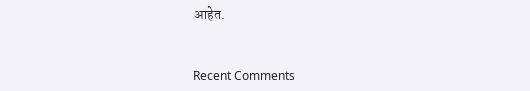आहेत.


Recent Comments